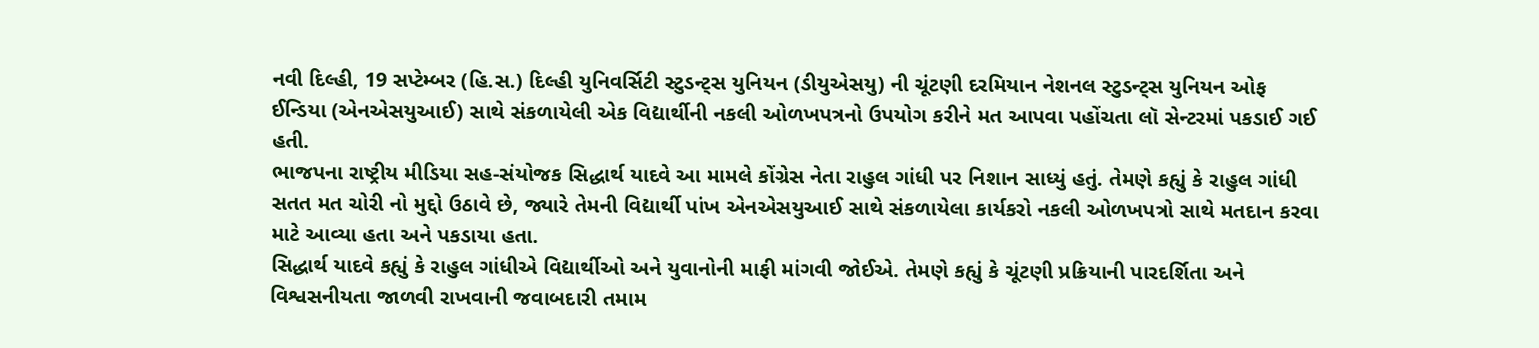નવી દિલ્હી, 19 સપ્ટેમ્બર (હિ.સ.) દિલ્હી યુનિવર્સિટી સ્ટુડન્ટ્સ યુનિયન (ડીયુએસયુ) ની ચૂંટણી દરમિયાન નેશનલ સ્ટુડન્ટ્સ યુનિયન ઓફ ઈન્ડિયા (એનએસયુઆઈ) સાથે સંકળાયેલી એક વિદ્યાર્થીની નકલી ઓળખપત્રનો ઉપયોગ કરીને મત આપવા પહોંચતા લૉ સેન્ટરમાં પકડાઈ ગઈ હતી.
ભાજપના રાષ્ટ્રીય મીડિયા સહ-સંયોજક સિદ્ધાર્થ યાદવે આ મામલે કોંગ્રેસ નેતા રાહુલ ગાંધી પર નિશાન સાધ્યું હતું. તેમણે કહ્યું કે રાહુલ ગાંધી સતત મત ચોરી નો મુદ્દો ઉઠાવે છે, જ્યારે તેમની વિદ્યાર્થી પાંખ એનએસયુઆઈ સાથે સંકળાયેલા કાર્યકરો નકલી ઓળખપત્રો સાથે મતદાન કરવા માટે આવ્યા હતા અને પકડાયા હતા.
સિદ્ધાર્થ યાદવે કહ્યું કે રાહુલ ગાંધીએ વિદ્યાર્થીઓ અને યુવાનોની માફી માંગવી જોઈએ. તેમણે કહ્યું કે ચૂંટણી પ્રક્રિયાની પારદર્શિતા અને વિશ્વસનીયતા જાળવી રાખવાની જવાબદારી તમામ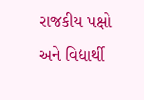રાજકીય પક્ષો અને વિદ્યાર્થી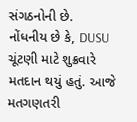સંગઠનોની છે.
નોંધનીય છે કે, DUSU ચૂંટણી માટે શુક્રવારે મતદાન થયું હતું. આજે મતગણતરી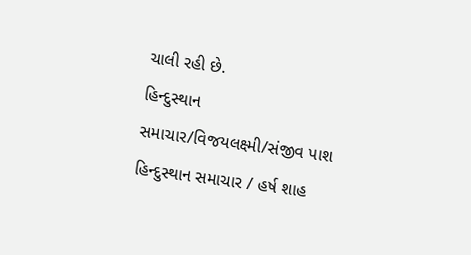ચાલી રહી છે.
હિન્દુસ્થાન સમાચાર/વિજયલક્ષ્મી/સંજીવ પાશ
હિન્દુસ્થાન સમાચાર / હર્ષ શાહ